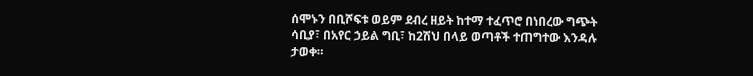ሰሞኑን በቢሾፍቱ ወይም ደብረ ዘይት ከተማ ተፈጥሮ በነበረው ግጭት ሳቢያ፣ በአየር ኃይል ግቢ፣ ከ2ሽህ በላይ ወጣቶች ተጠግተው እንዳሉ ታወቀ።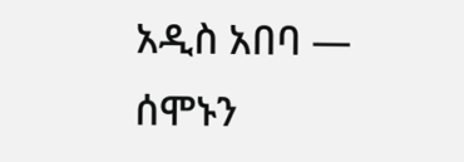አዲስ አበባ —
ሰሞኑን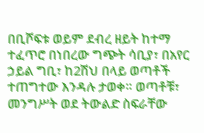በቢሾፍቱ ወይም ደብረ ዘይት ከተማ ተፈጥሮ በነበረው ግጭት ሳቢያ፣ በአየር ኃይል ግቢ፣ ከ2ሽህ በላይ ወጣቶች ተጠግተው እንዳሉ ታወቀ። ወጣቶቹ፣ መንግሥት ወደ ትውልድ ስፍራቸው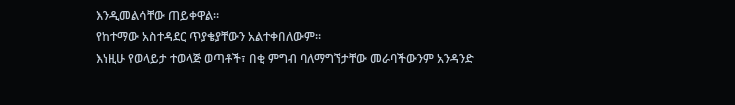እንዲመልሳቸው ጠይቀዋል።
የከተማው አስተዳደር ጥያቄያቸውን አልተቀበለውም።
እነዚሁ የወላይታ ተወላጅ ወጣቶች፣ በቂ ምግብ ባለማግኘታቸው መራባችውንም አንዳንድ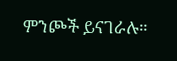ምንጮች ይናገራሉ።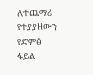ለተጨማሪ የተያያዘውን የድምፅ ፋይል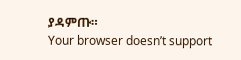ያዳምጡ።
Your browser doesn’t support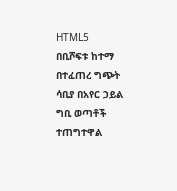HTML5
በቢሾፍቱ ከተማ በተፈጠረ ግጭት ሳቢያ በአየር ኃይል ግቢ ወጣቶች ተጠግተዋል